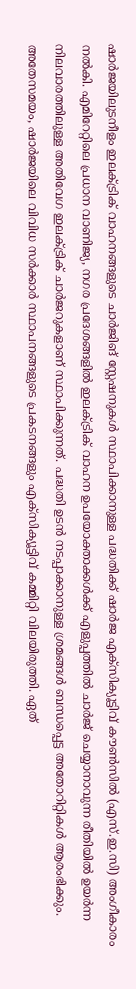ഷാർജയിലുടനീളം ഇലക്ട്രിക് വാഹനങ്ങളുടെ ചാർജിങ് സ്റ്റേഷനുകൾ സ്ഥാപിക്കാനുള്ള പദ്ധതിക്ക് ഷാർജ എക്സിക്യൂട്ടിവ് കൗൺസിൽ (എസ്.ഇ.സി) അംഗീകാരം നൽകി. എമിറേറ്റിലെ പ്രധാന വാണിജ്യ, നഗര പ്രദേശങ്ങളിൽ ഇലക്ട്രിക് വാഹന ഉപയോക്താക്കൾക്ക് എളുപ്പത്തിൽ ചാർജ് ചെയ്യാനാവുന്ന രീതിയിൽ ഉയർന്ന നിലവാരത്തിലുള്ള അതിവേഗ ഇലക്ട്രിക് ചാർജറുകളാണ് സ്ഥാപിക്കുന്നത്. പദ്ധതി ഉടൻ നടപ്പാക്കാനുള്ള ശ്രമങ്ങൾ ബന്ധപ്പെട്ട അതോറിറ്റികൾ ആരംഭിക്കും.
അതേസമയം, ഷാർജയിലെ വിവിധ സർക്കാർ സ്ഥാപനങ്ങളുടെ പ്രകടനങ്ങളും എക്സിക്യൂട്ടിവ് കമ്മിറ്റി വിലയിരുത്തി. ഏത്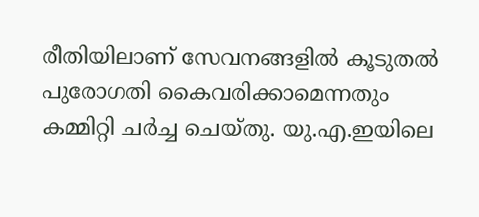രീതിയിലാണ് സേവനങ്ങളിൽ കൂടുതൽ പുരോഗതി കൈവരിക്കാമെന്നതും കമ്മിറ്റി ചർച്ച ചെയ്തു. യു.എ.ഇയിലെ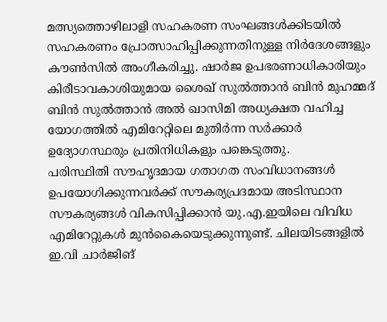മത്സ്യത്തൊഴിലാളി സഹകരണ സംഘങ്ങൾക്കിടയിൽ സഹകരണം പ്രോത്സാഹിപ്പിക്കുന്നതിനുള്ള നിർദേശങ്ങളും കൗൺസിൽ അംഗീകരിച്ചു. ഷാർജ ഉപഭരണാധികാരിയും കിരീടാവകാശിയുമായ ശൈഖ് സുൽത്താൻ ബിൻ മുഹമ്മദ് ബിൻ സുൽത്താൻ അൽ ഖാസിമി അധ്യക്ഷത വഹിച്ച യോഗത്തിൽ എമിറേറ്റിലെ മുതിർന്ന സർക്കാർ ഉദ്യോഗസ്ഥരും പ്രതിനിധികളും പങ്കെടുത്തു.
പരിസ്ഥിതി സൗഹൃദമായ ഗതാഗത സംവിധാനങ്ങൾ ഉപയോഗിക്കുന്നവർക്ക് സൗകര്യപ്രദമായ അടിസ്ഥാന സൗകര്യങ്ങൾ വികസിപ്പിക്കാൻ യു.എ.ഇയിലെ വിവിധ എമിറേറ്റുകൾ മുൻകൈയെടുക്കുന്നുണ്ട്. ചിലയിടങ്ങളിൽ ഇ.വി ചാർജിങ്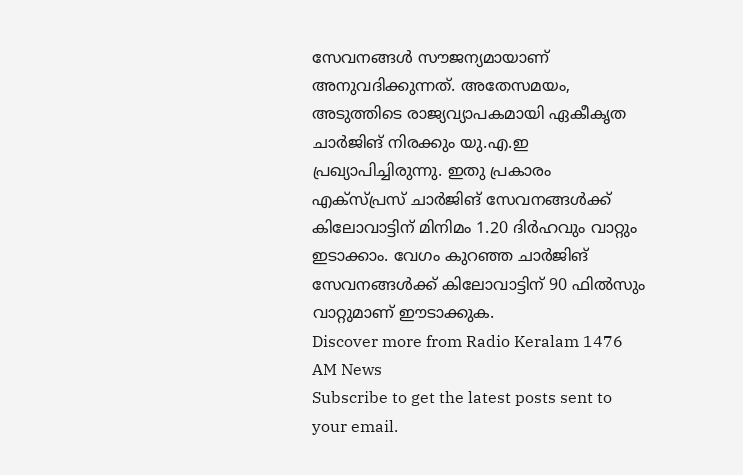സേവനങ്ങൾ സൗജന്യമായാണ് അനുവദിക്കുന്നത്. അതേസമയം, അടുത്തിടെ രാജ്യവ്യാപകമായി ഏകീകൃത ചാർജിങ് നിരക്കും യു.എ.ഇ പ്രഖ്യാപിച്ചിരുന്നു. ഇതു പ്രകാരം എക്സ്പ്രസ് ചാർജിങ് സേവനങ്ങൾക്ക് കിലോവാട്ടിന് മിനിമം 1.20 ദിർഹവും വാറ്റും ഇടാക്കാം. വേഗം കുറഞ്ഞ ചാർജിങ് സേവനങ്ങൾക്ക് കിലോവാട്ടിന് 90 ഫിൽസും വാറ്റുമാണ് ഈടാക്കുക.
Discover more from Radio Keralam 1476 AM News
Subscribe to get the latest posts sent to your email.